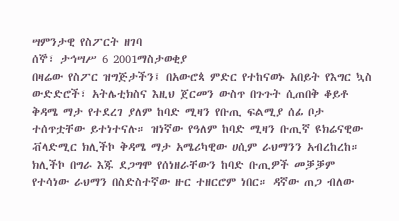ሣምንታዊ የስፖርት ዘገባ
ሰኞ፣ ታኅሣሥ 6 2001ማስታወቂያ
በዛሬው የስፖር ዝግጅታችን፤ በአውሮጳ ምድር የተከናወኑ አበይት የእግር ኳስ ውድድሮች፣ አትሌቲክስና እዚህ ጀርመን ውስጥ በጉጉት ሲጠበቅ ቆይቶ ቅዳሜ ማታ የተደረገ ያለም ከባድ ሚዛን የቡጢ ፍልሚያ ሰፊ ቦታ ተሰጥቷቸው ይተነተናሉ። ዝነኛው የዓለም ከባድ ሚዛን ቡጢኛ ዩክሬናዊው ቭላድሚር ክሊችኮ ቅዳሜ ማታ አሜሪካዊው ሀሲም ራህማንን አብረከረከ። ክሊችኮ በግራ እጁ ደጋግሞ የሰነዘራቸውን ከባድ ቡጢዎች መቓቓም የተሳነው ራህማን በስድስተኛው ዙር ተዘርሮም ነበር። ዳኛው ጠጋ ብለው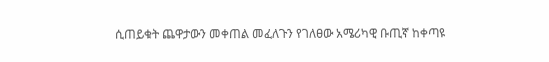ሲጠይቁት ጨዋታውን መቀጠል መፈለጉን የገለፀው አሜሪካዊ ቡጢኛ ከቀጣዩ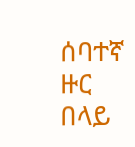ሰባተኛ ዙር በላይ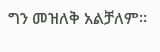ግን መዝለቅ አልቻለም።